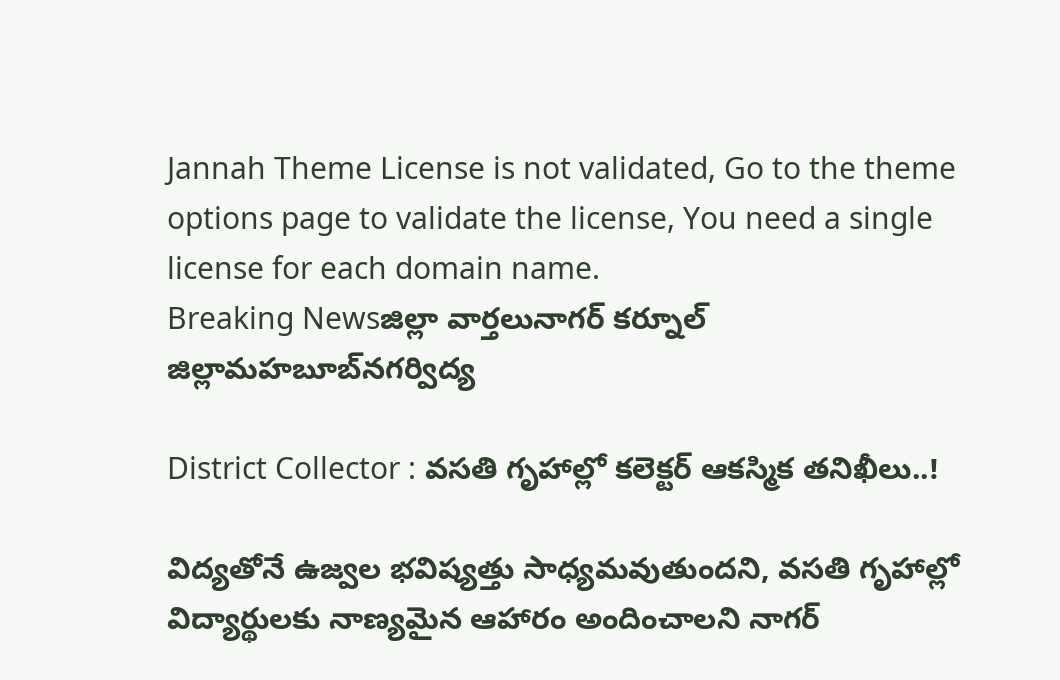Jannah Theme License is not validated, Go to the theme options page to validate the license, You need a single license for each domain name.
Breaking Newsజిల్లా వార్తలునాగర్ కర్నూల్ జిల్లామహబూబ్‌నగర్విద్య

District Collector : వసతి గృహాల్లో కలెక్టర్ ఆకస్మిక తనిఖీలు..!

విద్యతోనే ఉజ్వల భవిష్యత్తు సాధ్యమవుతుందని, వసతి గృహాల్లో విద్యార్థులకు నాణ్యమైన ఆహారం అందించాలని నాగర్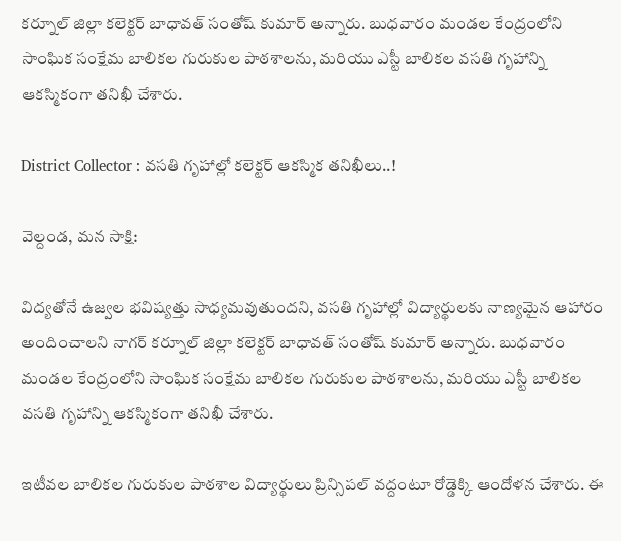కర్నూల్ జిల్లా కలెక్టర్ బాధావత్ సంతోష్ కుమార్ అన్నారు. బుధవారం మండల కేంద్రంలోని సాంఘిక సంక్షేమ బాలికల గురుకుల పాఠశాలను, మరియు ఎస్టీ బాలికల వసతి గృహాన్ని ఆకస్మికంగా తనిఖీ చేశారు.

District Collector : వసతి గృహాల్లో కలెక్టర్ ఆకస్మిక తనిఖీలు..!

వెల్దండ, మన సాక్షి:

విద్యతోనే ఉజ్వల భవిష్యత్తు సాధ్యమవుతుందని, వసతి గృహాల్లో విద్యార్థులకు నాణ్యమైన ఆహారం అందించాలని నాగర్ కర్నూల్ జిల్లా కలెక్టర్ బాధావత్ సంతోష్ కుమార్ అన్నారు. బుధవారం మండల కేంద్రంలోని సాంఘిక సంక్షేమ బాలికల గురుకుల పాఠశాలను, మరియు ఎస్టీ బాలికల వసతి గృహాన్ని ఆకస్మికంగా తనిఖీ చేశారు.

ఇటీవల బాలికల గురుకుల పాఠశాల విద్యార్థులు ప్రిన్సిపల్ వద్దంటూ రోడ్డెక్కి ఆందోళన చేశారు. ఈ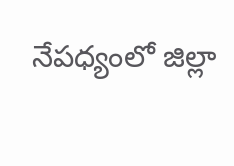నేపధ్యంలో జిల్లా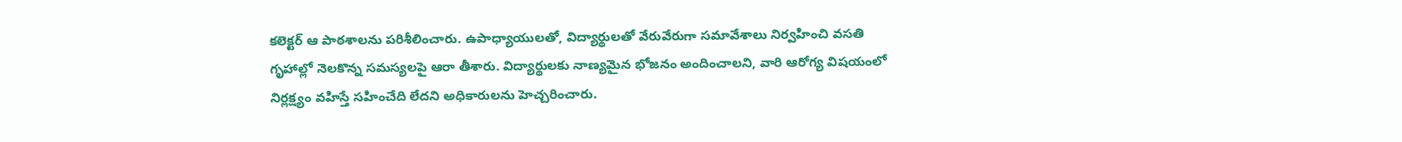కలెక్టర్ ఆ పాఠశాలను పరిశీలించారు. ఉపాధ్యాయులతో, విద్యార్థులతో వేరువేరుగా సమావేశాలు నిర్వహించి వసతి గృహాల్లో నెలకొన్న సమస్యలపై ఆరా తీశారు. విద్యార్థులకు నాణ్యమైన భోజనం అందించాలని, వారి ఆరోగ్య విషయంలో నిర్లక్ష్యం వహిస్తే సహించేది లేదని అధికారులను హెచ్చరించారు.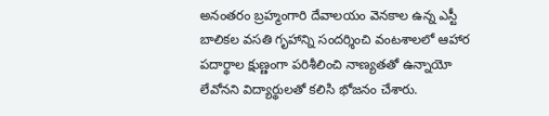అనంతరం బ్రహ్మంగారి దేవాలయం వెనకాల ఉన్న ఎస్టీ బాలికల వసతి గృహాన్ని సందర్శించి వంటశాలలో ఆహార పదార్థాల క్షుణ్ణంగా పరిశీలించి నాణ్యతతో ఉన్నాయో లేవోనని విద్యార్థులతో కలిసి భోజనం చేశారు.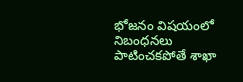భోజనం విషయంలో నిబంధనలు పాటించకపోతే శాఖా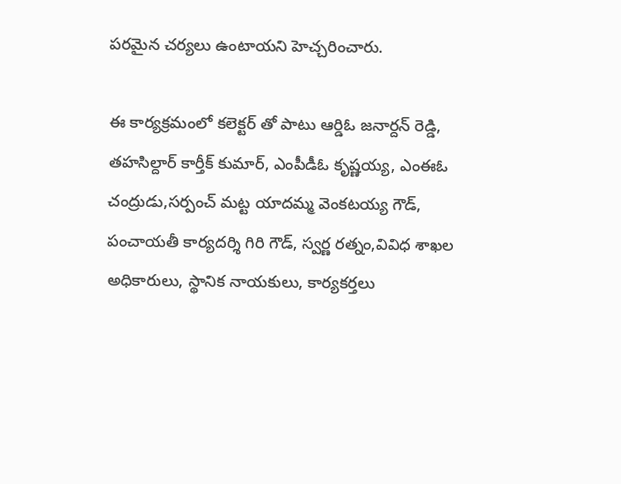పరమైన చర్యలు ఉంటాయని హెచ్చరించారు.

ఈ కార్యక్రమంలో కలెక్టర్ తో పాటు ఆర్డిఓ జనార్దన్ రెడ్డి, తహసిల్దార్ కార్తీక్ కుమార్, ఎంపీడీఓ కృష్ణయ్య, ఎంఈఓ చంద్రుడు,సర్పంచ్ మట్ట యాదమ్మ వెంకటయ్య గౌడ్, పంచాయతీ కార్యదర్శి గిరి గౌడ్, స్వర్ణ రత్నం,వివిధ శాఖల అధికారులు, స్థానిక నాయకులు, కార్యకర్తలు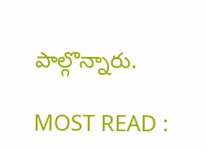పాల్గొన్నారు.

MOST READ :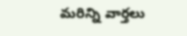మరిన్ని వార్తలు